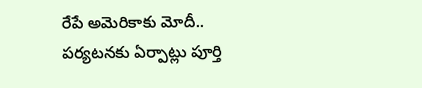రేపే అమెరికాకు మోదీ.. పర్యటనకు ఏర్పాట్లు పూర్తి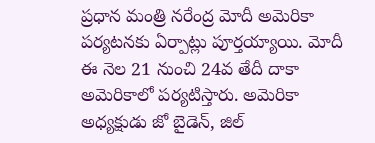ప్రధాన మంత్రి నరేంద్ర మోదీ అమెరికా పర్యటనకు ఏర్పాట్లు పూర్తయ్యాయి. మోదీ ఈ నెల 21 నుంచి 24వ తేదీ దాకా అమెరికాలో పర్యటిస్తారు. అమెరికా అధ్యక్షుడు జో బైడెన్, జిల్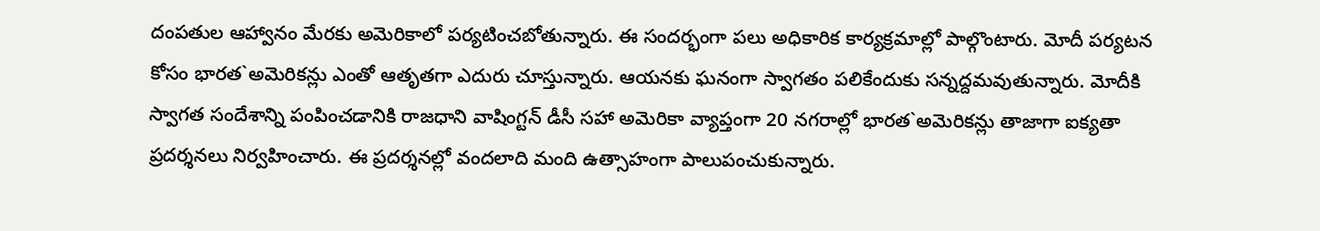దంపతుల ఆహ్వానం మేరకు అమెరికాలో పర్యటించబోతున్నారు. ఈ సందర్భంగా పలు అధికారిక కార్యక్రమాల్లో పాల్గొంటారు. మోదీ పర్యటన కోసం భారత`అమెరికన్లు ఎంతో ఆతృతగా ఎదురు చూస్తున్నారు. ఆయనకు ఘనంగా స్వాగతం పలికేందుకు సన్నద్దమవుతున్నారు. మోదీకి స్వాగత సందేశాన్ని పంపించడానికి రాజధాని వాషింగ్టన్ డీసీ సహా అమెరికా వ్యాప్తంగా 20 నగరాల్లో భారత`అమెరికన్లు తాజాగా ఐక్యతా ప్రదర్శనలు నిర్వహించారు. ఈ ప్రదర్శనల్లో వందలాది మంది ఉత్సాహంగా పాలుపంచుకున్నారు.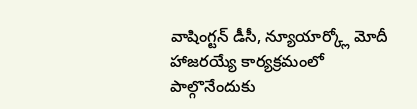వాషింగ్టన్ డీసీ, న్యూయార్క్లో మోదీ హాజరయ్యే కార్యక్రమంలో పాల్గొనేందుకు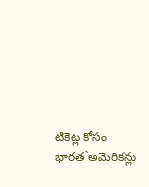టికెట్ల కోసం భారత`అమెరికన్లు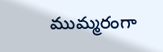ముమ్మరంగా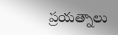ప్రయత్నాలు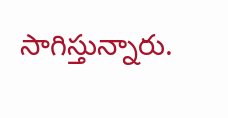సాగిస్తున్నారు.